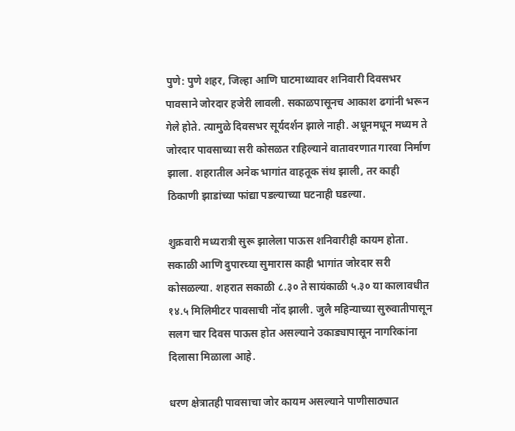पुणे: पुणे शहर, जिल्हा आणि घाटमाथ्यावर शनिवारी दिवसभर पावसाने जोरदार हजेरी लावली. सकाळपासूनच आकाश ढगांनी भरून गेले होते. त्यामुळे दिवसभर सूर्यदर्शन झाले नाही. अधूनमधून मध्यम ते जोरदार पावसाच्या सरी कोसळत राहिल्याने वातावरणात गारवा निर्माण झाला. शहरातील अनेक भागांत वाहतूक संथ झाली, तर काही ठिकाणी झाडांच्या फांद्या पडल्याच्या घटनाही घडल्या.

शुक्रवारी मध्यरात्री सुरू झालेला पाऊस शनिवारीही कायम होता. सकाळी आणि दुपारच्या सुमारास काही भागांत जोरदार सरी कोसळल्या. शहरात सकाळी ८.३० ते सायंकाळी ५.३० या कालावधीत १४.५ मिलिमीटर पावसाची नोंद झाली. जुलै महिन्याच्या सुरुवातीपासून सलग चार दिवस पाऊस होत असल्याने उकाड्यापासून नागरिकांना दिलासा मिळाला आहे.

धरण क्षेत्रातही पावसाचा जोर कायम असल्याने पाणीसाठ्यात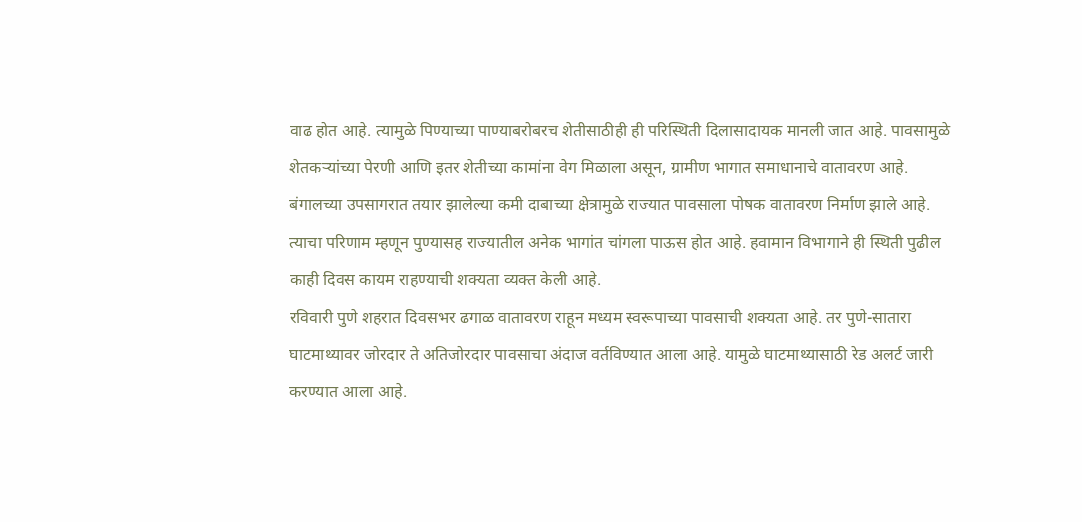वाढ होत आहे. त्यामुळे पिण्याच्या पाण्याबरोबरच शेतीसाठीही ही परिस्थिती दिलासादायक मानली जात आहे. पावसामुळे शेतकऱ्यांच्या पेरणी आणि इतर शेतीच्या कामांना वेग मिळाला असून, ग्रामीण भागात समाधानाचे वातावरण आहे.
बंगालच्या उपसागरात तयार झालेल्या कमी दाबाच्या क्षेत्रामुळे राज्यात पावसाला पोषक वातावरण निर्माण झाले आहे. त्याचा परिणाम म्हणून पुण्यासह राज्यातील अनेक भागांत चांगला पाऊस होत आहे. हवामान विभागाने ही स्थिती पुढील काही दिवस कायम राहण्याची शक्यता व्यक्त केली आहे.
रविवारी पुणे शहरात दिवसभर ढगाळ वातावरण राहून मध्यम स्वरूपाच्या पावसाची शक्यता आहे. तर पुणे-सातारा घाटमाथ्यावर जोरदार ते अतिजोरदार पावसाचा अंदाज वर्तविण्यात आला आहे. यामुळे घाटमाथ्यासाठी रेड अलर्ट जारी करण्यात आला आहे.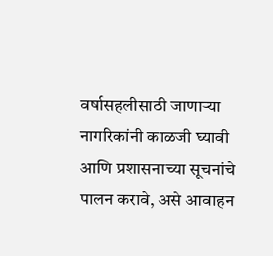वर्षासहलीसाठी जाणाऱ्या नागरिकांनी काळजी घ्यावी आणि प्रशासनाच्या सूचनांचे पालन करावे, असे आवाहन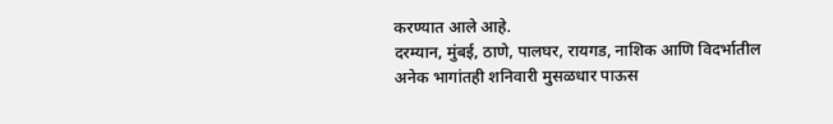करण्यात आले आहे.
दरम्यान, मुंबई, ठाणे, पालघर, रायगड, नाशिक आणि विदर्भातील अनेक भागांतही शनिवारी मुसळधार पाऊस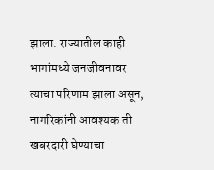झाला. राज्यातील काही भागांमध्ये जनजीवनावर त्याचा परिणाम झाला असून, नागरिकांनी आवश्यक ती खबरदारी घेण्याचा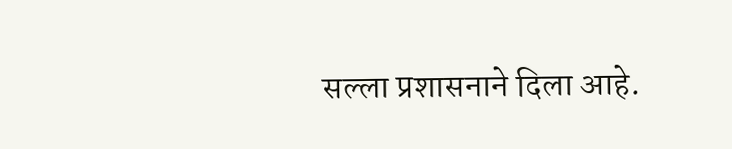सल्ला प्रशासनाने दिला आहे.